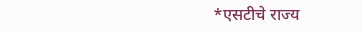*एसटीचे राज्य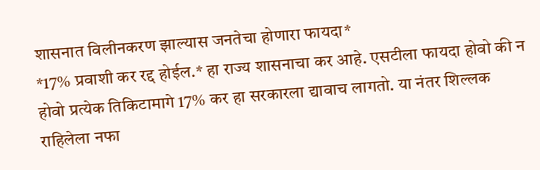शासनात विलीनकरण झाल्यास जनतेचा होणारा फायदा*
*17% प्रवाशी कर रद्द होईल.* हा राज्य शासनाचा कर आहे. एसटीला फायदा होवो की न होवो प्रत्येक तिकिटामागे 17% कर हा सरकारला द्यावाच लागतो. या नंतर शिल्लक राहिलेला नफा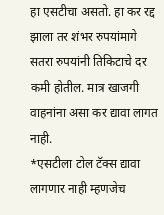हा एसटीचा असतो. हा कर रद्द झाला तर शंभर रुपयांमागे सतरा रुपयांनी तिकिटाचे दर कमी होतील. मात्र खाजगी वाहनांना असा कर द्यावा लागत नाही.
*एसटीला टोल टॅक्स द्यावा लागणार नाही म्हणजेच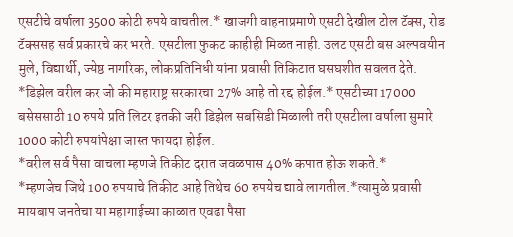एसटीचे वर्षाला 3500 कोटी रुपये वाचतील.* खाजगी वाहनाप्रमाणे एसटी देखील टोल टॅक्स, रोड टॅक्ससह सर्व प्रकारचे कर भरते. एसटीला फुकट काहीही मिळत नाही. उलट एसटी बस अल्पवयीन मुले, विद्यार्थी, ज्येष्ठ नागरिक, लोकप्रतिनिधी यांना प्रवासी तिकिटात घसघशीत सवलत देते.
*डिझेल वरील कर जो की महाराष्ट्र सरकारचा 27% आहे तो रद्द होईल.* एसटीच्या 17000 बसेससाठी 10 रुपये प्रति लिटर इतकी जरी डिझेल सबसिडी मिळाली तरी एसटीला वर्षाला सुमारे 1000 कोटी रुपयांपेक्षा जास्त फायदा होईल.
*वरील सर्व पैसा वाचला म्हणजे तिकीट दरात जवळपास 40% कपात होऊ शकते.*
*म्हणजेच जिथे 100 रुपयाचे तिकीट आहे तिथेच 60 रुपयेच द्यावे लागतील.*त्यामुळे प्रवासी मायबाप जनतेचा या महागाईच्या काळात एवढा पैसा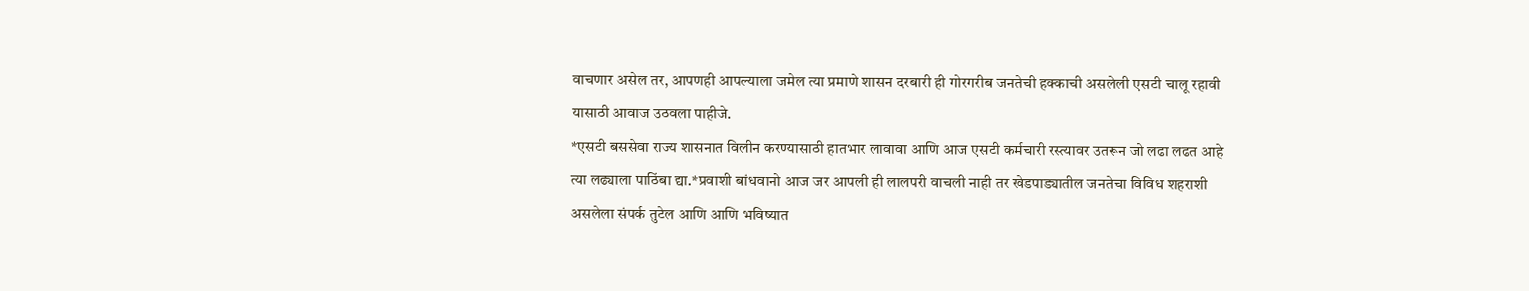वाचणार असेल तर, आपणही आपल्याला जमेल त्या प्रमाणे शासन दरबारी ही गोरगरीब जनतेची हक्काची असलेली एसटी चालू रहावी यासाठी आवाज उठवला पाहीजे.
*एसटी बससेवा राज्य शासनात विलीन करण्यासाठी हातभार लावावा आणि आज एसटी कर्मचारी रस्त्यावर उतरून जो लढा लढत आहे त्या लढ्याला पाठिंबा द्या.*प्रवाशी बांधवानो आज जर आपली ही लालपरी वाचली नाही तर खेडपाड्यातील जनतेचा विविध शहराशी असलेला संपर्क तुटेल आणि आणि भविष्यात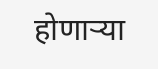होणाऱ्या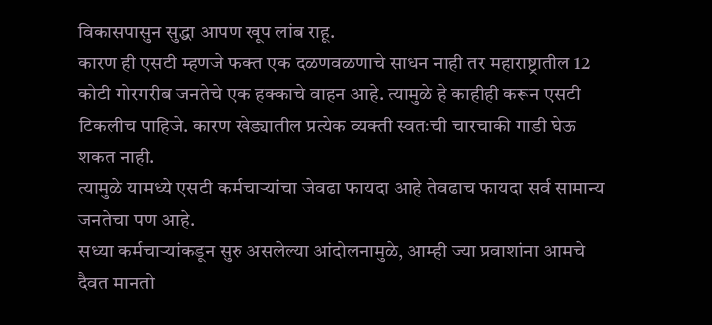विकासपासुन सुद्धा आपण खूप लांब राहू.
कारण ही एसटी म्हणजे फक्त एक दळणवळणाचे साधन नाही तर महाराष्ट्रातील 12 कोटी गोरगरीब जनतेचे एक हक्काचे वाहन आहे. त्यामुळे हे काहीही करून एसटी टिकलीच पाहिजे. कारण खेड्यातील प्रत्येक व्यक्ती स्वतःची चारचाकी गाडी घेऊ शकत नाही.
त्यामुळे यामध्ये एसटी कर्मचाऱ्यांचा जेवढा फायदा आहे तेवढाच फायदा सर्व सामान्य जनतेचा पण आहे.
सध्या कर्मचाऱ्यांकडून सुरु असलेल्या आंदोलनामुळे, आम्ही ज्या प्रवाशांना आमचे दैवत मानतो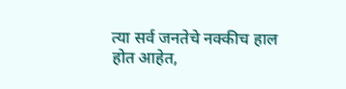त्या सर्व जनतेचे नक्कीच हाल होत आहेत,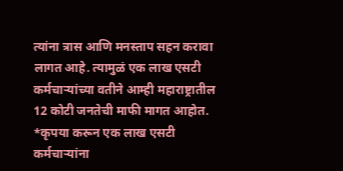त्यांना त्रास आणि मनस्ताप सहन करावा लागत आहे. त्यामुळं एक लाख एसटी कर्मचाऱ्यांच्या वतीने आम्ही महाराष्ट्रातील 12 कोटी जनतेची माफी मागत आहोत.
*कृपया करून एक लाख एसटी कर्मचाऱ्यांना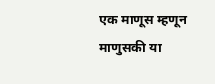एक माणूस म्हणून माणुसकी या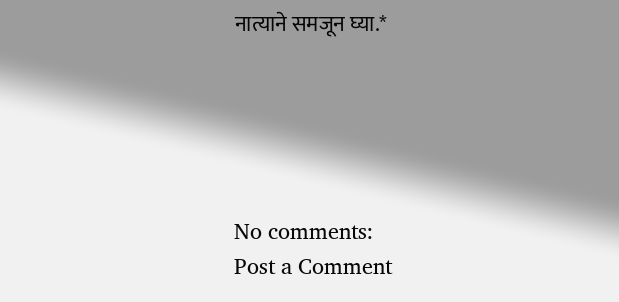नात्याने समजून घ्या.*





No comments:
Post a Comment